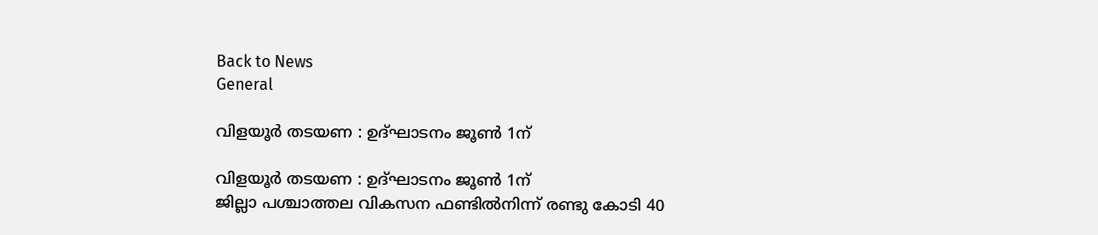Back to News
General

വിളയൂര്‍ തടയണ : ഉദ്ഘാടനം ജൂണ്‍ 1ന്

വിളയൂര്‍ തടയണ : ഉദ്ഘാടനം ജൂണ്‍ 1ന്
ജില്ലാ പശ്ചാത്തല വികസന ഫണ്ടില്‍നിന്ന് രണ്ടു കോടി 40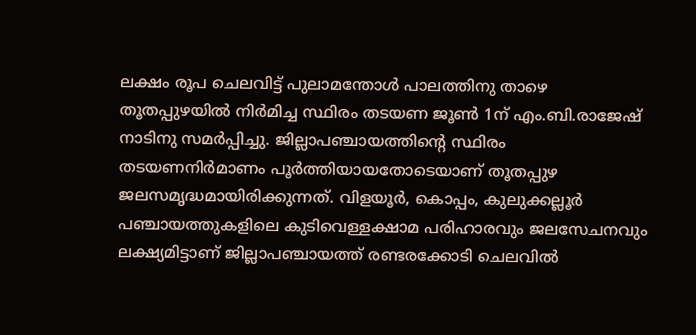ലക്ഷം രൂപ ചെലവിട്ട് പുലാമന്തോള്‍ പാലത്തിനു താഴെ തൂതപ്പുഴയില്‍ നിര്‍മിച്ച സ്ഥിരം തടയണ ജൂണ്‍ 1ന് എം.ബി.രാജേഷ്‌ നാടിനു സമര്‍പ്പിച്ചു. ജില്ലാപഞ്ചായത്തിന്റെ സ്ഥിരം തടയണനിര്‍മാണം പൂര്‍ത്തിയായതോടെയാണ് തൂതപ്പുഴ ജലസമൃദ്ധമായിരിക്കുന്നത്. വിളയൂര്‍, കൊപ്പം, കുലുക്കല്ലൂര്‍ പഞ്ചായത്തുകളിലെ കുടിവെള്ളക്ഷാമ പരിഹാരവും ജലസേചനവും ലക്ഷ്യമിട്ടാണ് ജില്ലാപഞ്ചായത്ത് രണ്ടരക്കോടി ചെലവില്‍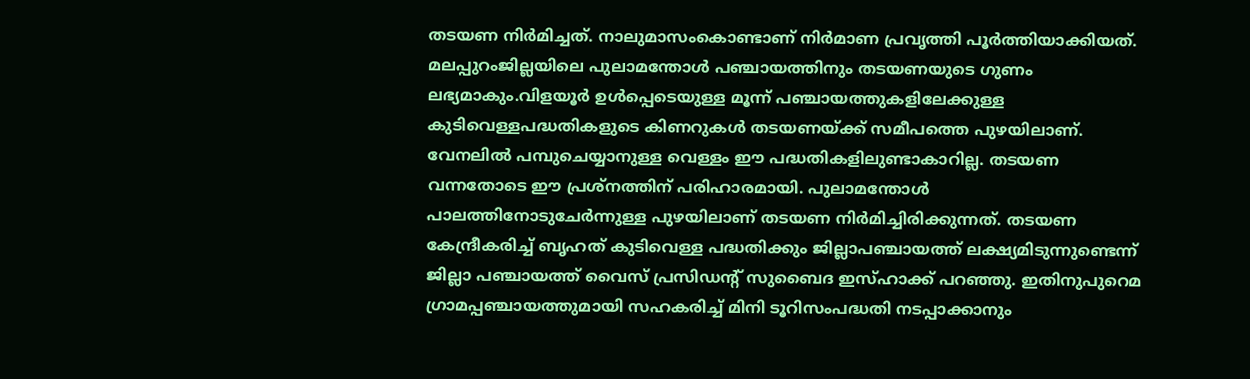തടയണ നിര്‍മിച്ചത്. നാലുമാസംകൊണ്ടാണ് നിര്‍മാണ പ്രവൃത്തി പൂര്‍ത്തിയാക്കിയത്. മലപ്പുറംജില്ലയിലെ പുലാമന്തോള്‍ പഞ്ചായത്തിനും തടയണയുടെ ഗുണം ലഭ്യമാകും.വിളയൂര്‍ ഉള്‍പ്പെടെയുള്ള മൂന്ന് പഞ്ചായത്തുകളിലേക്കുള്ള കുടിവെള്ളപദ്ധതികളുടെ കിണറുകള്‍ തടയണയ്ക്ക് സമീപത്തെ പുഴയിലാണ്. വേനലില്‍ പമ്പുചെയ്യാനുള്ള വെള്ളം ഈ പദ്ധതികളിലുണ്ടാകാറില്ല. തടയണ വന്നതോടെ ഈ പ്രശ്‌നത്തിന് പരിഹാരമായി. പുലാമന്തോള്‍ പാലത്തിനോടുചേര്‍ന്നുള്ള പുഴയിലാണ് തടയണ നിര്‍മിച്ചിരിക്കുന്നത്. തടയണ കേന്ദ്രീകരിച്ച് ബൃഹത് കുടിവെള്ള പദ്ധതിക്കും ജില്ലാപഞ്ചായത്ത് ലക്ഷ്യമിടുന്നുണ്ടെന്ന് ജില്ലാ പഞ്ചായത്ത് വൈസ് പ്രസിഡന്റ് സുബൈദ ഇസ്ഹാക്ക് പറഞ്ഞു. ഇതിനുപുറെമ ഗ്രാമപ്പഞ്ചായത്തുമായി സഹകരിച്ച് മിനി ടൂറിസംപദ്ധതി നടപ്പാക്കാനും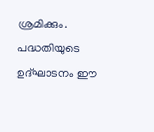ശ്രമിക്കും. പദ്ധതിയുടെ ഉദ്ഘാടനം ഈ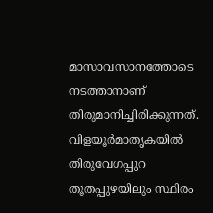മാസാവസാനത്തോടെ നടത്താനാണ് തിരുമാനിച്ചിരിക്കുന്നത്. വിളയൂര്‍മാതൃകയില്‍ തിരുവേഗപ്പുറ തൂതപ്പുഴയിലും സ്ഥിരം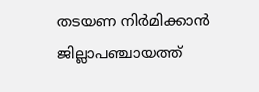തടയണ നിര്‍മിക്കാന്‍ ജില്ലാപഞ്ചായത്ത്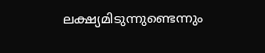ലക്ഷ്യമിടുന്നുണ്ടെന്നും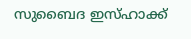സുബൈദ ഇസ്ഹാക്ക്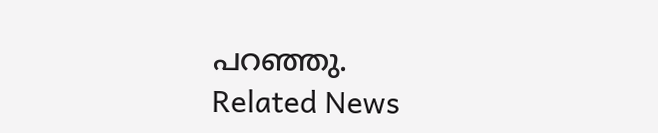പറഞ്ഞു.
Related News